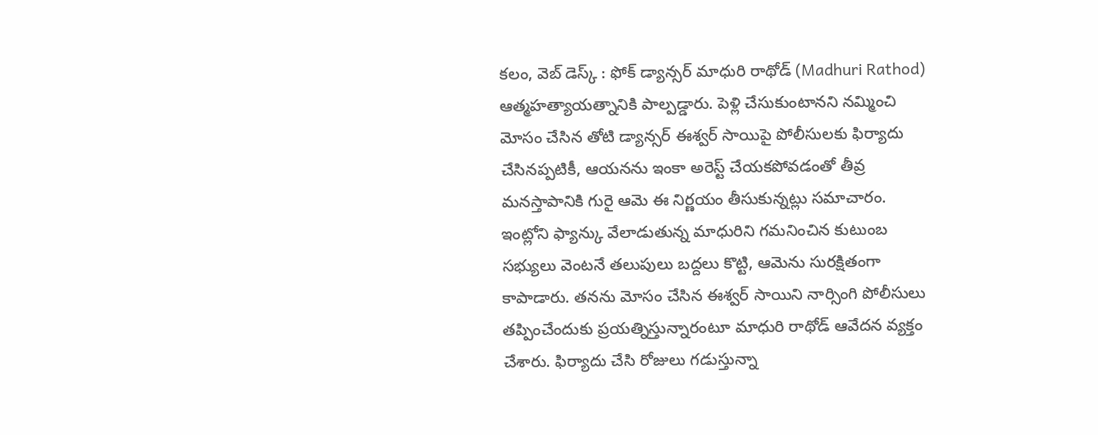కలం, వెబ్ డెస్క్ : ఫోక్ డ్యాన్సర్ మాధురి రాథోడ్ (Madhuri Rathod) ఆత్మహత్యాయత్నానికి పాల్పడ్డారు. పెళ్లి చేసుకుంటానని నమ్మించి మోసం చేసిన తోటి డ్యాన్సర్ ఈశ్వర్ సాయిపై పోలీసులకు ఫిర్యాదు చేసినప్పటికీ, ఆయనను ఇంకా అరెస్ట్ చేయకపోవడంతో తీవ్ర మనస్తాపానికి గురై ఆమె ఈ నిర్ణయం తీసుకున్నట్లు సమాచారం.
ఇంట్లోని ఫ్యాన్కు వేలాడుతున్న మాధురిని గమనించిన కుటుంబ సభ్యులు వెంటనే తలుపులు బద్దలు కొట్టి, ఆమెను సురక్షితంగా కాపాడారు. తనను మోసం చేసిన ఈశ్వర్ సాయిని నార్సింగి పోలీసులు తప్పించేందుకు ప్రయత్నిస్తున్నారంటూ మాధురి రాథోడ్ ఆవేదన వ్యక్తం చేశారు. ఫిర్యాదు చేసి రోజులు గడుస్తున్నా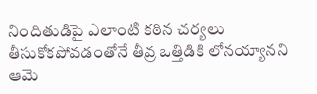నిందితుడిపై ఎలాంటి కఠిన చర్యలు తీసుకోకపోవడంతోనే తీవ్ర ఒత్తిడికి లోనయ్యానని ఆమె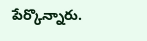పేర్కొన్నారు.